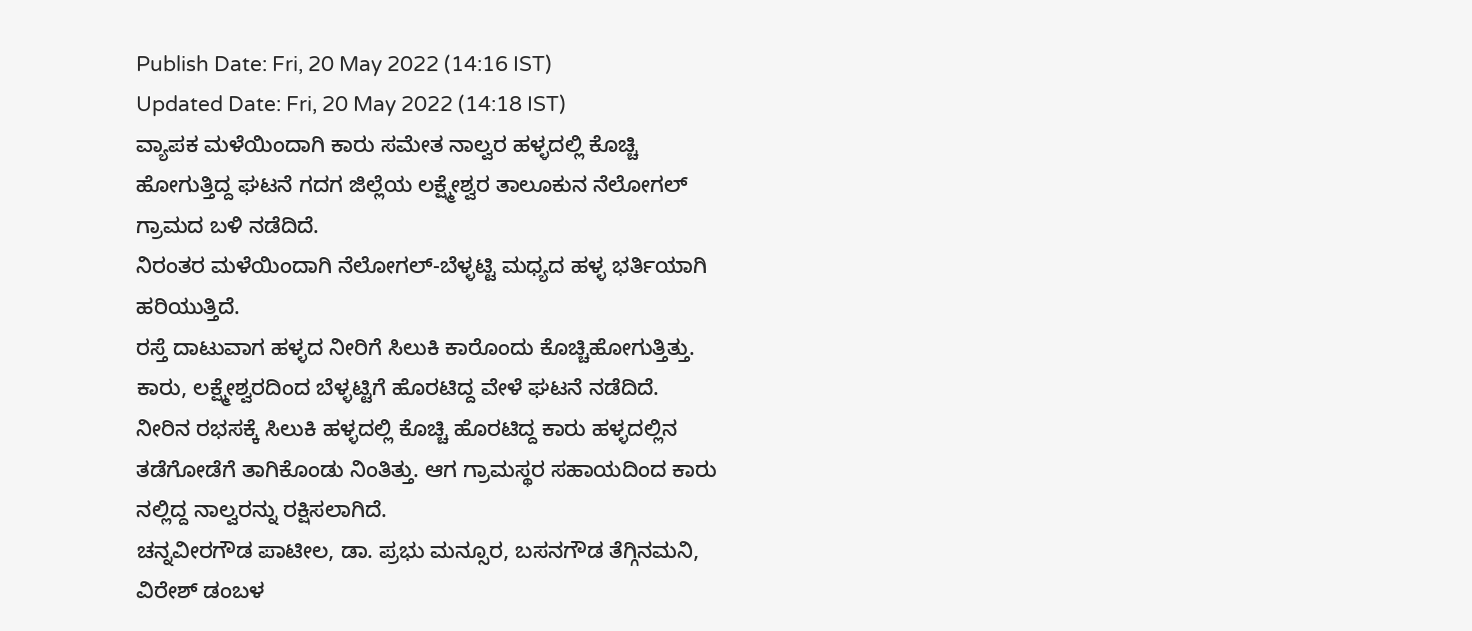Publish Date: Fri, 20 May 2022 (14:16 IST)
Updated Date: Fri, 20 May 2022 (14:18 IST)
ವ್ಯಾಪಕ ಮಳೆಯಿಂದಾಗಿ ಕಾರು ಸಮೇತ ನಾಲ್ವರ ಹಳ್ಳದಲ್ಲಿ ಕೊಚ್ಚಿ ಹೋಗುತ್ತಿದ್ದ ಘಟನೆ ಗದಗ ಜಿಲ್ಲೆಯ ಲಕ್ಷ್ಮೇಶ್ವರ ತಾಲೂಕುನ ನೆಲೋಗಲ್ ಗ್ರಾಮದ ಬಳಿ ನಡೆದಿದೆ.
ನಿರಂತರ ಮಳೆಯಿಂದಾಗಿ ನೆಲೋಗಲ್-ಬೆಳ್ಳಟ್ಟಿ ಮಧ್ಯದ ಹಳ್ಳ ಭರ್ತಿಯಾಗಿ ಹರಿಯುತ್ತಿದೆ.
ರಸ್ತೆ ದಾಟುವಾಗ ಹಳ್ಳದ ನೀರಿಗೆ ಸಿಲುಕಿ ಕಾರೊಂದು ಕೊಚ್ಚಿಹೋಗುತ್ತಿತ್ತು. ಕಾರು, ಲಕ್ಷ್ಮೇಶ್ವರದಿಂದ ಬೆಳ್ಳಟ್ಟಿಗೆ ಹೊರಟಿದ್ದ ವೇಳೆ ಘಟನೆ ನಡೆದಿದೆ.
ನೀರಿನ ರಭಸಕ್ಕೆ ಸಿಲುಕಿ ಹಳ್ಳದಲ್ಲಿ ಕೊಚ್ಚಿ ಹೊರಟಿದ್ದ ಕಾರು ಹಳ್ಳದಲ್ಲಿನ ತಡೆಗೋಡೆಗೆ ತಾಗಿಕೊಂಡು ನಿಂತಿತ್ತು. ಆಗ ಗ್ರಾಮಸ್ಥರ ಸಹಾಯದಿಂದ ಕಾರು ನಲ್ಲಿದ್ದ ನಾಲ್ವರನ್ನು ರಕ್ಷಿಸಲಾಗಿದೆ.
ಚನ್ನವೀರಗೌಡ ಪಾಟೀಲ, ಡಾ. ಪ್ರಭು ಮನ್ಸೂರ, ಬಸನಗೌಡ ತೆಗ್ಗಿನಮನಿ, ವಿರೇಶ್ ಡಂಬಳ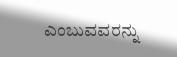ಎಂಬುವವರನ್ನು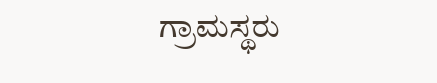ಗ್ರಾಮಸ್ಥರು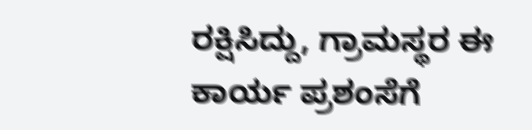ರಕ್ಷಿಸಿದ್ದು, ಗ್ರಾಮಸ್ಥರ ಈ ಕಾರ್ಯ ಪ್ರಶಂಸೆಗೆ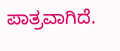ಪಾತ್ರವಾಗಿದೆ.